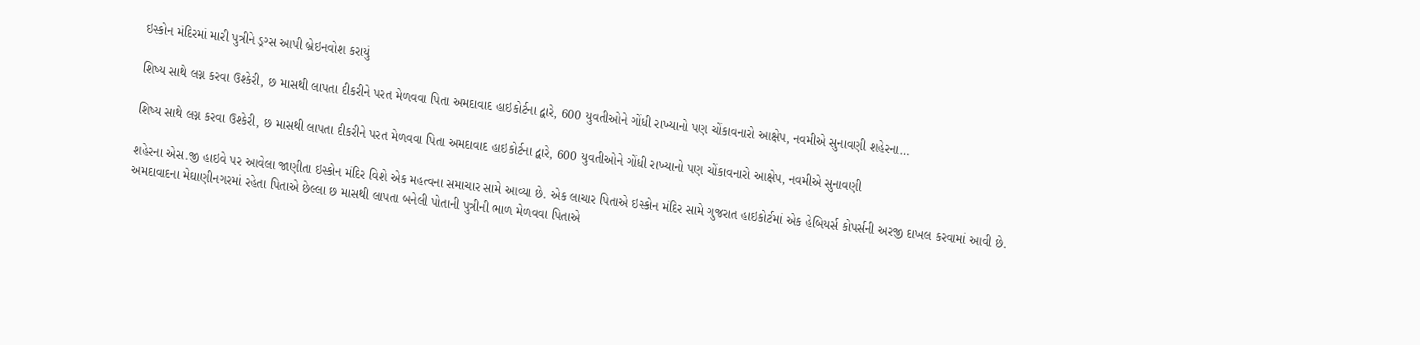ઇસ્કોન મંદિરમાં મારી પુત્રીને ડ્રગ્સ આપી બ્રેઇનવોશ કરાયું

શિષ્ય સાથે લગ્ન કરવા ઉશ્કેરી, છ માસથી લાપતા દીકરીને પરત મેળવવા પિતા અમદાવાદ હાઇકોર્ટના દ્વારે, 600 યુવતીઓને ગોંધી રાખ્યાનો પણ ચોંકાવનારો આક્ષેપ, નવમીએ સુનાવણી શહેરના…

શિષ્ય સાથે લગ્ન કરવા ઉશ્કેરી, છ માસથી લાપતા દીકરીને પરત મેળવવા પિતા અમદાવાદ હાઇકોર્ટના દ્વારે, 600 યુવતીઓને ગોંધી રાખ્યાનો પણ ચોંકાવનારો આક્ષેપ, નવમીએ સુનાવણી

શહેરના એસ.જી હાઇવે પર આવેલા જાણીતા ઇસ્કોન મંદિર વિશે એક મહત્વના સમાચાર સામે આવ્યા છે. એક લાચાર પિતાએ ઇસ્કોન મંદિર સામે ગુજરાત હાઇકોર્ટમાં એક હેબિયર્સ કોપર્સની અરજી દાખલ કરવામાં આવી છે.
અમદાવાદના મેઘાણીનગરમાં રહેતા પિતાએ છેલ્લા છ માસથી લાપતા બનેલી પોતાની પુત્રીની ભાળ મેળવવા પિતાએ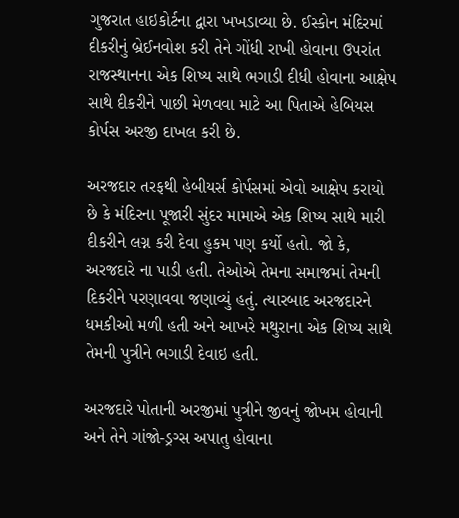ગુજરાત હાઇકોર્ટના દ્વારા ખખડાવ્યા છે. ઈસ્કોન મંદિરમાં દીકરીનું બ્રેઈનવોશ કરી તેને ગોંધી રાખી હોવાના ઉપરાંત રાજસ્થાનના એક શિષ્ય સાથે ભગાડી દીધી હોવાના આક્ષેપ સાથે દીકરીને પાછી મેળવવા માટે આ પિતાએ હેબિયસ કોર્પસ અરજી દાખલ કરી છે.

અરજદાર તરફથી હેબીયર્સ કોર્પસમાં એવો આક્ષેપ કરાયો છે કે મંદિરના પૂજારી સુંદર મામાએ એક શિષ્ય સાથે મારી દીકરીને લગ્ન કરી દેવા હુકમ પણ કર્યો હતો. જો કે, અરજદારે ના પાડી હતી. તેઓએ તેમના સમાજમાં તેમની દિકરીને પરણાવવા જણાવ્યું હતું. ત્યારબાદ અરજદારને ધમકીઓ મળી હતી અને આખરે મથુરાના એક શિષ્ય સાથે તેમની પુત્રીને ભગાડી દેવાઇ હતી.

અરજદારે પોતાની અરજીમાં પુત્રીને જીવનું જોખમ હોવાની અને તેને ગાંજો-ડ્રગ્સ અપાતુ હોવાના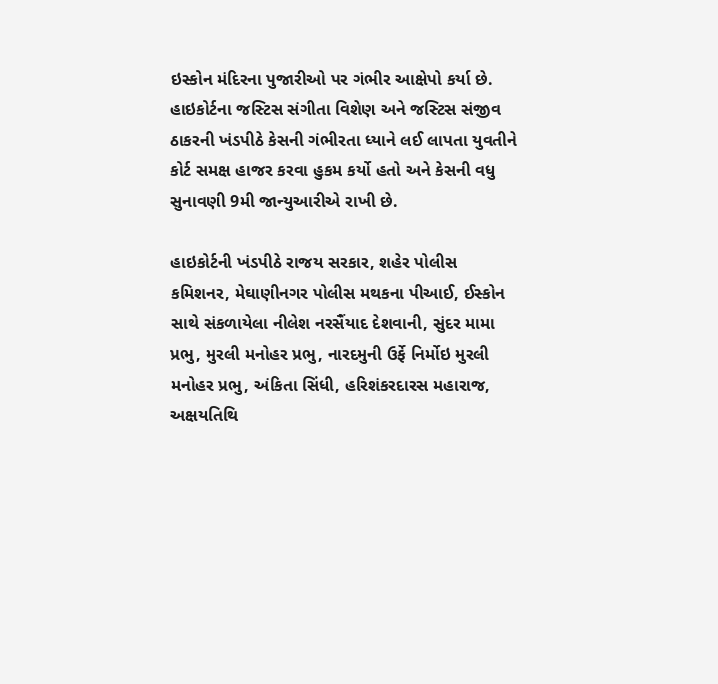ઇસ્કોન મંદિરના પુજારીઓ પર ગંભીર આક્ષેપો કર્યા છે. હાઇકોર્ટના જસ્ટિસ સંગીતા વિશેણ અને જસ્ટિસ સંજીવ ઠાકરની ખંડપીઠે કેસની ગંભીરતા ધ્યાને લઈ લાપતા યુવતીને કોર્ટ સમક્ષ હાજર કરવા હુકમ કર્યો હતો અને કેસની વધુ સુનાવણી 9મી જાન્યુઆરીએ રાખી છે.

હાઇકોર્ટની ખંડપીઠે રાજય સરકાર, શહેર પોલીસ કમિશનર, મેઘાણીનગર પોલીસ મથકના પીઆઈ, ઈસ્કોન સાથે સંકળાયેલા નીલેશ નરસૈંયાદ દેશવાની, સુંદર મામા પ્રભુ, મુરલી મનોહર પ્રભુ, નારદમુની ઉર્ફે નિર્મોઇ મુરલી મનોહર પ્રભુ, અંકિતા સિંધી, હરિશંકરદારસ મહારાજ, અક્ષયતિથિ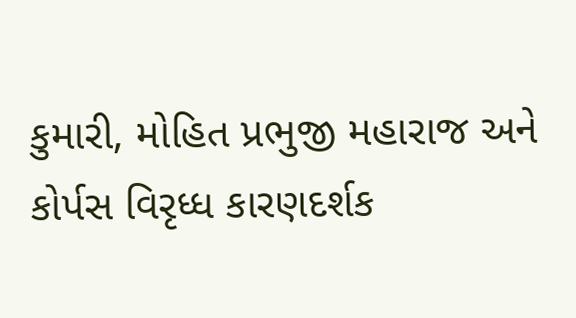કુમારી, મોહિત પ્રભુજી મહારાજ અને કોર્પસ વિરૃધ્ધ કારણદર્શક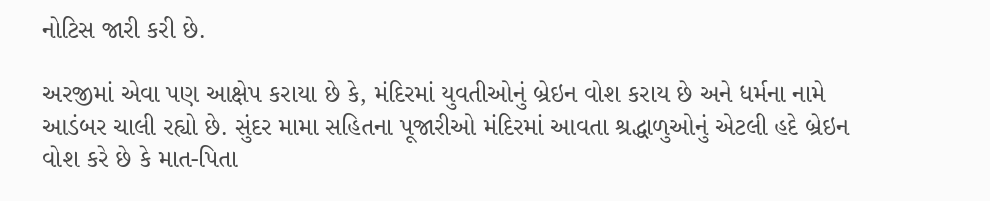નોટિસ જારી કરી છે.

અરજીમાં એવા પણ આક્ષેપ કરાયા છે કે, મંદિરમાં યુવતીઓનું બ્રેઇન વોશ કરાય છે અને ધર્મના નામે આડંબર ચાલી રહ્યો છે. સુંદર મામા સહિતના પૂજારીઓ મંદિરમાં આવતા શ્રદ્ધાળુઓનું એટલી હદે બ્રેઇન વોશ કરે છે કે માત-પિતા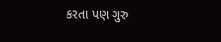કરતા પણ ગુરુ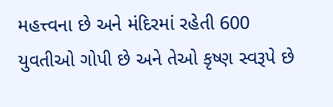મહત્ત્વના છે અને મંદિરમાં રહેતી 600 યુવતીઓ ગોપી છે અને તેઓ કૃષ્ણ સ્વરૂપે છે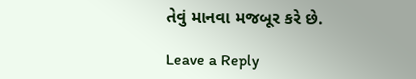તેવું માનવા મજબૂર કરે છે.

Leave a Reply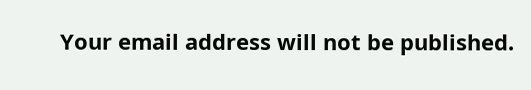Your email address will not be published.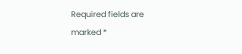Required fields are marked *